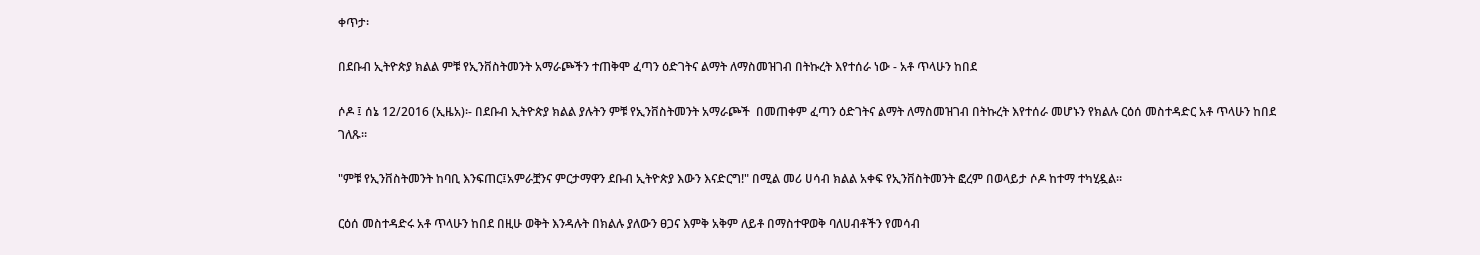ቀጥታ፡

በደቡብ ኢትዮጵያ ክልል ምቹ የኢንቨስትመንት አማራጮችን ተጠቅሞ ፈጣን ዕድገትና ልማት ለማስመዝገብ በትኩረት እየተሰራ ነው - አቶ ጥላሁን ከበደ

ሶዶ ፤ ሰኔ 12/2016 (ኢዜአ)፡- በደቡብ ኢትዮጵያ ክልል ያሉትን ምቹ የኢንቨስትመንት አማራጮች  በመጠቀም ፈጣን ዕድገትና ልማት ለማስመዝገብ በትኩረት እየተሰራ መሆኑን የክልሉ ርዕሰ መስተዳድር አቶ ጥላሁን ከበደ ገለጹ።

"ምቹ የኢንቨስትመንት ከባቢ እንፍጠር፤አምራቿንና ምርታማዋን ደቡብ ኢትዮጵያ እውን እናድርግ!" በሚል መሪ ሀሳብ ክልል አቀፍ የኢንቨስትመንት ፎረም በወላይታ ሶዶ ከተማ ተካሂዷል።

ርዕሰ መስተዳድሩ አቶ ጥላሁን ከበደ በዚሁ ወቅት እንዳሉት በክልሉ ያለውን ፀጋና እምቅ አቅም ለይቶ በማስተዋወቅ ባለሀብቶችን የመሳብ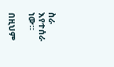ስራ እየተሰራ ነው።

በዚህም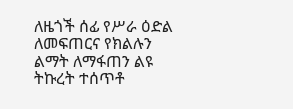ለዜጎች ሰፊ የሥራ ዕድል ለመፍጠርና የክልሉን ልማት ለማፋጠን ልዩ ትኩረት ተሰጥቶ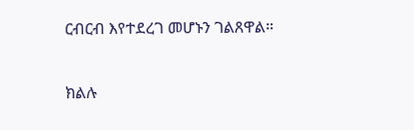ርብርብ እየተደረገ መሆኑን ገልጸዋል።

ክልሉ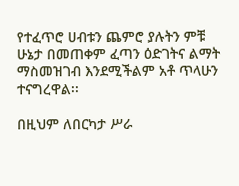የተፈጥሮ ሀብቱን ጨምሮ ያሉትን ምቹ ሁኔታ በመጠቀም ፈጣን ዕድገትና ልማት ማስመዝገብ እንደሚችልም አቶ ጥላሁን ተናግረዋል፡፡

በዚህም ለበርካታ ሥራ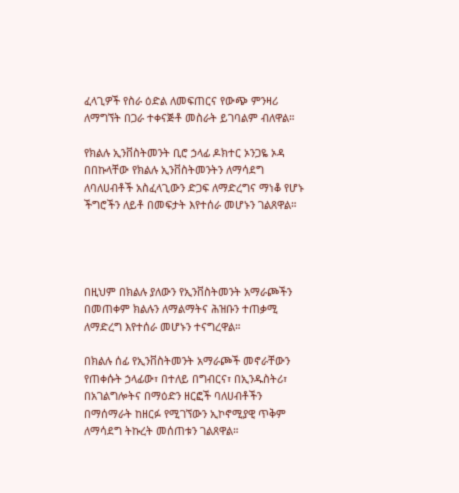ፈላጊዎች የስራ ዕድል ለመፍጠርና የውጭ ምንዛሪ ለማግኘት በጋራ ተቀናጅቶ መስራት ይገባልም ብለዋል።

የክልሉ ኢንቨስትመንት ቢሮ ኃላፊ ዶክተር ኦንጋዬ ኦዳ በበኩላቸው የክልሉ ኢንቨስትመንትን ለማሳደግ  ለባለሀብቶች አስፈላጊውን ድጋፍ ለማድረግና ማነቆ የሆኑ ችግሮችን ለይቶ በመፍታት እየተሰራ መሆኑን ገልጸዋል።




በዚህም በክልሉ ያለውን የኢንቨስትመንት አማራጮችን በመጠቀም ክልሉን ለማልማትና ሕዝቡን ተጠቃሚ ለማድረግ እየተሰራ መሆኑን ተናግረዋል።

በክልሉ ሰፊ የኢንቨስትመንት አማራጮች መኖራቸውን የጠቀሱት ኃላፊው፣ በተለይ በግብርና፣ በኢንዱስትሪ፣ በአገልግሎትና በማዕድን ዘርፎች ባለሀብቶችን በማሰማራት ከዘርፉ የሚገኘውን ኢኮኖሚያዊ ጥቅም ለማሳደግ ትኩረት መሰጠቱን ገልጸዋል።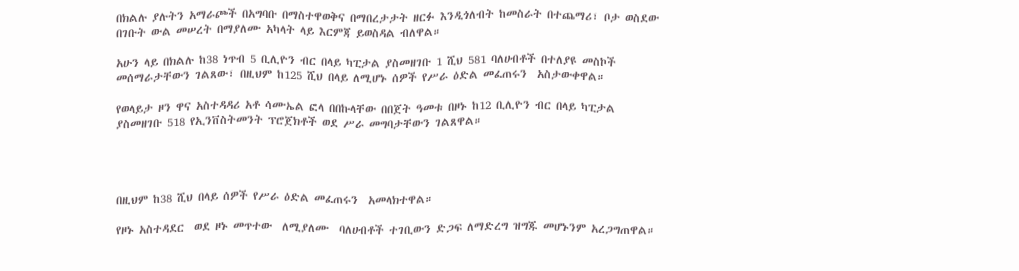በክልሉ ያሉትን አማራጮች በአግባቡ በማስተዋወቅና በማበረታታት ዘርፉ እንዲጎለብት ከመስራት በተጨማሪ፣ ቦታ ወስደው በገቡት ውል መሠረት በማያለሙ አካላት ላይ እርምጃ ይወስዳል ብለዋል።

አሁን ላይ በክልሉ ከ38 ነጥብ 5 ቢሊዮን ብር በላይ ካፒታል ያስመዘገቡ 1 ሺህ 581 ባለሀብቶች በተለያዩ መስኮች መሰማራታቸውን ገልጸው፣ በዚህም ከ125 ሺህ በላይ ለሚሆኑ ሰዎች የሥራ ዕድል መፈጠሩን  አስታውቀዋል።

የወላይታ ዞን ዋና አስተዳዳሪ አቶ ሳሙኤል ፎላ በበኩላቸው በበጀት ዓመቱ በዞኑ ከ12 ቢሊዮን ብር በላይ ካፒታል ያስመዘገቡ 518 የኢንቨስትመንት ፕሮጀክቶች ወደ ሥራ መግባታቸውን ገልጸዋል።




በዚህም ከ38 ሺህ በላይ ሰዎች የሥራ ዕድል መፈጠሩን  አመላክተዋል።

የዞኑ አስተዳደር  ወደ ዞኑ መጥተው  ለሚያለሙ  ባለሀብቶች ተገቢውን ድጋፍ ለማድረግ ዝግጁ መሆኑንም አረጋግጠዋል።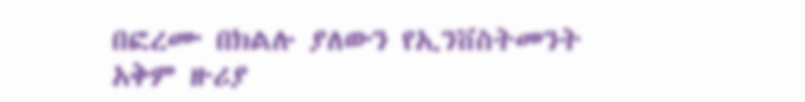በፎረሙ በክልሉ ያለውን የኢንቨስትመንት አቅም ዙሪያ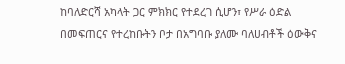ከባለድርሻ አካላት ጋር ምክክር የተደረገ ሲሆን፣ የሥራ ዕድል በመፍጠርና የተረከቡትን ቦታ በአግባቡ ያለሙ ባለሀብቶች ዕውቅና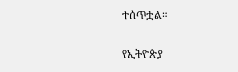ተሰጥቷል።

የኢትዮጵያ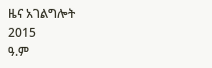ዜና አገልግሎት
2015
ዓ.ም